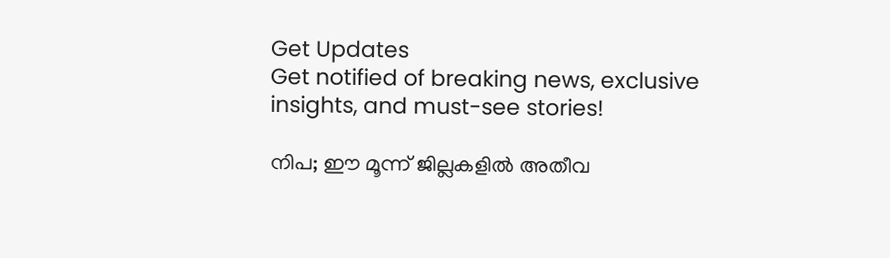Get Updates
Get notified of breaking news, exclusive insights, and must-see stories!

നിപ; ഈ മൂന്ന് ജില്ലകളിൽ അതീവ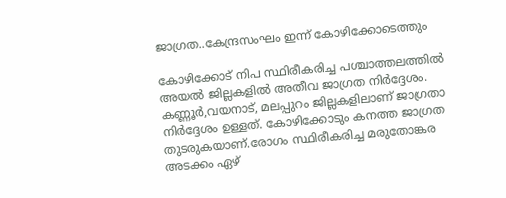ജാഗ്രത..കേന്ദ്രസംഘം ഇന്ന് കോഴിക്കോടെത്തും

കോഴിക്കോട് നിപ സ്ഥിരീകരിച്ച പശ്ചാത്തലത്തിൽ അയൽ ജില്ലകളിൽ അതീവ ജാഗ്രത നിർദ്ദേശം. കണ്ണൂർ,വയനാട്, മലപ്പുറം ജില്ലകളിലാണ് ജാഗ്രതാ നിർദ്ദേശം ഉള്ളത്. കോഴിക്കോടും കനത്ത ജാഗ്രത തുടരുകയാണ്.രോഗം സ്ഥിരീകരിച്ച മരുതോങ്കര അടക്കം ഏഴ്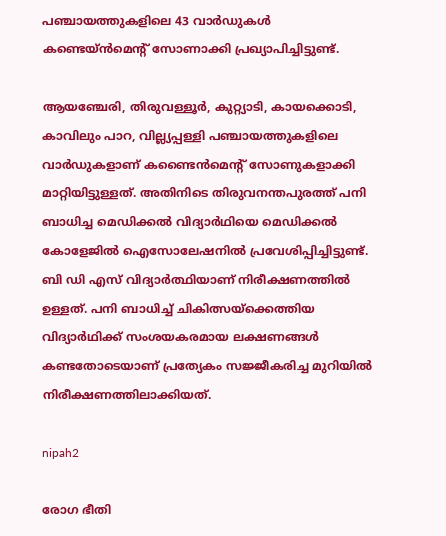പഞ്ചായത്തുകളിലെ 43 വാർഡുകൾ കണ്ടെയ്ൻമെന്റ് സോണാക്കി പ്രഖ്യാപിച്ചിട്ടുണ്ട്.

ആയഞ്ചേരി, തിരുവള്ളൂർ, കുറ്റ്യാടി, കായക്കൊടി, കാവിലും പാറ, വില്ല്യപ്പള്ളി പഞ്ചായത്തുകളിലെ വാർഡുകളാണ് കണ്ടൈൻമെന്റ് സോണുകളാക്കി മാറ്റിയിട്ടുള്ളത്. അതിനിടെ തിരുവനന്തപുരത്ത് പനി ബാധിച്ച മെഡിക്കൽ വിദ്യാർഥിയെ മെഡിക്കൽ കോളേജിൽ ഐസോലേഷനിൽ പ്രവേശിപ്പിച്ചിട്ടുണ്ട്. ബി ഡി എസ് വിദ്യാർത്ഥിയാണ് നിരീക്ഷണത്തിൽ ഉള്ളത്. പനി ബാധിച്ച് ചികിത്സയ്ക്കെത്തിയ വിദ്യാർഥിക്ക് സംശയകരമായ ലക്ഷണങ്ങൾ കണ്ടതോടെയാണ് പ്രത്യേകം സജ്ജീകരിച്ച മുറിയിൽ നിരീക്ഷണത്തിലാക്കിയത്.

nipah2

രോഗ ഭീതി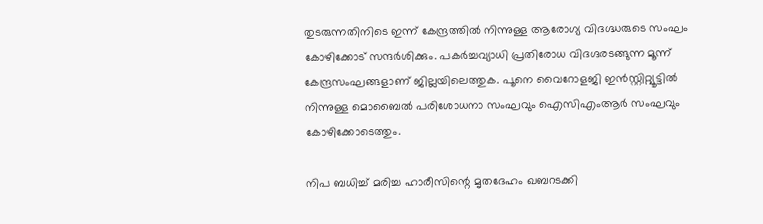തുടരുന്നതിനിടെ ഇന്ന് കേന്ദ്രത്തിൽ നിന്നുള്ള ആരോഗ്യ വിദഗ്ദ്ധരുടെ സംഘം കോഴിക്കോട് സന്ദർശിക്കും. പകർച്ചവ്യാധി പ്രതിരോധ വിദഗ്ദരടങ്ങുന്ന മൂന്ന് കേന്ദ്രസംഘങ്ങളാണ് ജില്ലയിലെത്തുക. പൂനെ വൈറോളജി ഇൻസ്റ്റിറ്റ്യൂട്ടിൽ നിന്നുള്ള മൊബൈൽ പരിശോധനാ സംഘവും ഐസിഎംആർ സംഘവും കോഴിക്കോടെത്തും.

നിപ ബധിച്ച് മരിച്ച ഹാരീസിന്റെ മൃതദേഹം ഖബറടക്കി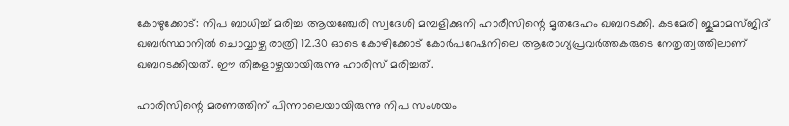കോഴുക്കോട്: നിപ ബാധിച്ച് മരിച്ച ആയഞ്ചേരി സ്വദേശി മമ്പളിക്കുനി ഹാരീസിന്റെ മൃതദേഹം ഖബറടക്കി. കടമേരി ജുമാമസ്ജിദ് ഖബർസ്ഥാനിൽ ചൊവ്വാഴ്ച രാത്രി 12.30 ഓടെ കോഴിക്കോട് കോർപറേഷനിലെ ആരോഗ്യപ്രവർത്തകരുടെ നേതൃത്വത്തിലാണ് ഖബറടക്കിയത്. ഈ തിങ്കളാഴ്ചയായിരുന്നു ഹാരിസ് മരിച്ചത്.

ഹാരിസിന്റെ മരണത്തിന് പിന്നാലെയായിരുന്നു നിപ സംശയം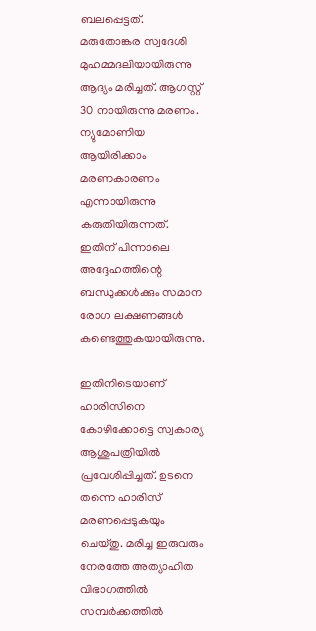ബലപ്പെട്ടത്. മരുതോങ്കര സ്വദേശി മുഹമ്മദലിയായിരുന്നു ആദ്യം മരിച്ചത്. ആഗസ്റ്റ് 30 നായിരുന്നു മരണം. ന്യുമോണിയ ആയിരിക്കാം മരണകാരണം എന്നായിരുന്നു കരുതിയിരുന്നത്. ഇതിന് പിന്നാലെ അദ്ദേഹത്തിന്റെ ബന്ധുക്കൾക്കും സമാന രോഗ ലക്ഷണങ്ങൾ കണ്ടെത്തുകയായിരുന്നു.

ഇതിനിടെയാണ് ഹാരിസിനെ കോഴിക്കോട്ടെ സ്വകാര്യ ആശുപത്രിയിൽ പ്രവേശിപ്പിച്ചത്. ഉടനെ തന്നെ ഹാരിസ് മരണപ്പെടുകയും ചെയ്തു. മരിച്ച ഇരുവരും നേരത്തേ അത്യാഹിത വിഭാഗത്തിൽ സമ്പർക്കത്തിൽ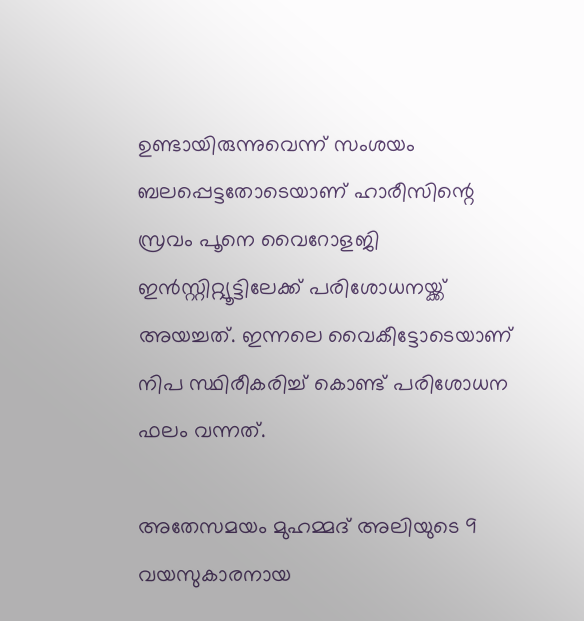ഉണ്ടായിരുന്നുവെന്ന് സംശയം ബലപ്പെട്ടതോടെയാണ് ഹാരീസിന്റെ സ്രവം പൂനെ വൈറോളജി ഇൻസ്റ്റിറ്റ്യൂട്ടിലേക്ക് പരിശോധനയ്ക്ക് അയച്ചത്. ഇന്നലെ വൈകീട്ടോടെയാണ് നിപ സ്ഥിരീകരിച്ച് കൊണ്ട് പരിശോധന ഫലം വന്നത്.

അതേസമയം മുഹമ്മദ് അലിയുടെ 9 വയസുകാരനായ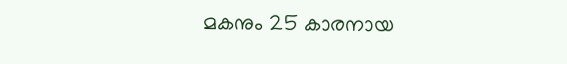മകനും 25 കാരനായ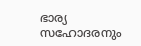ഭാര്യ സഹോദരനും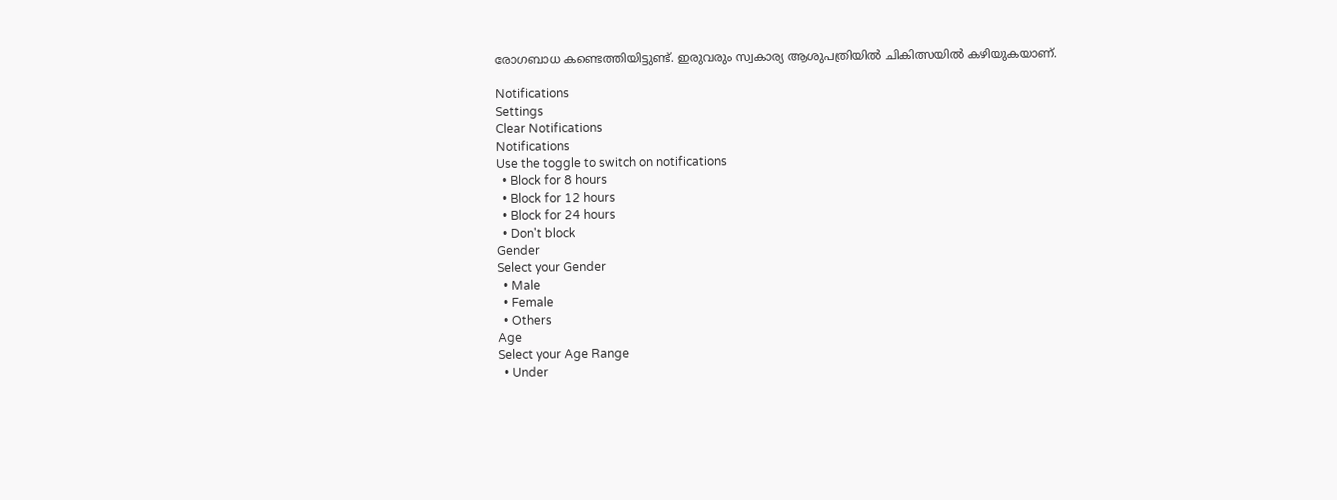രോഗബാധ കണ്ടെത്തിയിട്ടുണ്ട്. ഇരുവരും സ്വകാര്യ ആശുപത്രിയിൽ ചികിത്സയിൽ കഴിയുകയാണ്.

Notifications
Settings
Clear Notifications
Notifications
Use the toggle to switch on notifications
  • Block for 8 hours
  • Block for 12 hours
  • Block for 24 hours
  • Don't block
Gender
Select your Gender
  • Male
  • Female
  • Others
Age
Select your Age Range
  • Under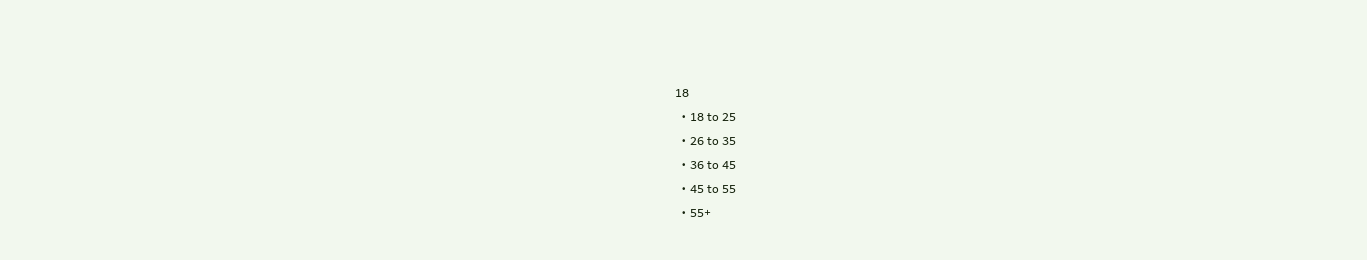18
  • 18 to 25
  • 26 to 35
  • 36 to 45
  • 45 to 55
  • 55+